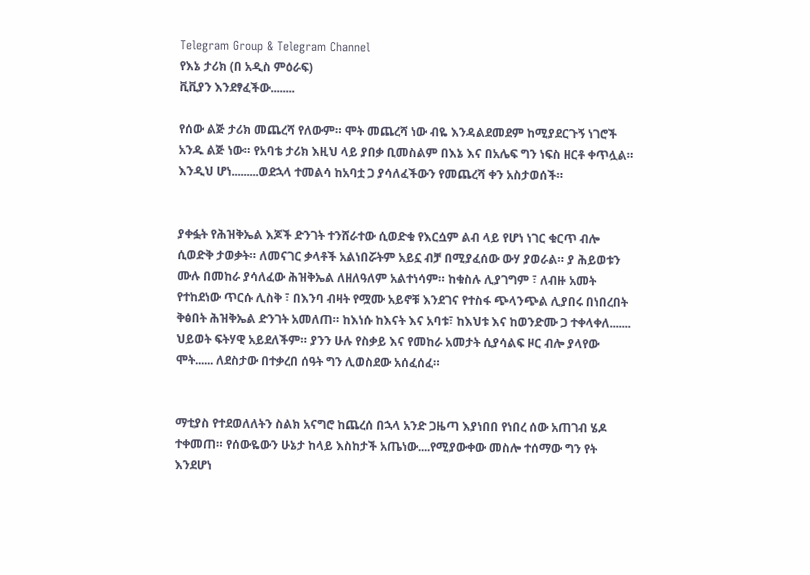Telegram Group & Telegram Channel
የእኔ ታሪክ (በ አዲስ ምዕራፍ)
ቪቪያን እንደፃፈችው........

የሰው ልጅ ታሪክ መጨረሻ የለውም። ሞት መጨረሻ ነው ብዬ እንዳልደመደም ከሚያደርጉኝ ነገሮች አንዱ ልጅ ነው። የአባቴ ታሪክ እዚህ ላይ ያበቃ ቢመስልም በእኔ እና በአሌፍ ግን ነፍስ ዘርቶ ቀጥሏል። እንዲህ ሆነ.........ወደኋላ ተመልሳ ከአባቷ ጋ ያሳለፈችውን የመጨረሻ ቀን አስታወሰች።


ያቀፏት የሕዝቅኤል እጆች ድንገት ተንሸራተው ሲወድቁ የእርሷም ልብ ላይ የሆነ ነገር ቁርጥ ብሎ ሲወድቅ ታወቃት። ለመናገር ቃላቶች አልነበሯትም አይኗ ብቻ በሚያፈሰው ውሃ ያወራል። ያ ሕይወቱን ሙሉ በመከራ ያሳለፈው ሕዝቅኤል ለዘለዓለም አልተነሳም። ከቁስሉ ሊያገግም ፣ ለብዙ አመት የተከደነው ጥርሱ ሊስቅ ፣ በእንባ ብዛት የሟሙ አይኖቹ እንደገና የተስፋ ጭላንጭል ሊያበሩ በነበረበት ቅፅበት ሕዝቅኤል ድንገት አመለጠ። ከእነሱ ከእናት እና አባቱ፣ ከእህቱ እና ከወንድሙ ጋ ተቀላቀለ....... ህይወት ፍትሃዊ አይደለችም። ያንን ሁሉ የስቃይ እና የመከራ አመታት ሲያሳልፍ ዞር ብሎ ያላየው ሞት...... ለደስታው በተቃረበ ሰዓት ግን ሊወስደው አሰፈሰፈ።


ማቲያስ የተደወለለትን ስልክ አናግሮ ከጨረሰ በኋላ አንድ ጋዜጣ እያነበበ የነበረ ሰው አጠገብ ሄዶ ተቀመጠ። የሰውዬውን ሁኔታ ከላይ እስከታች አጤነው....የሚያውቀው መስሎ ተሰማው ግን የት እንደሆነ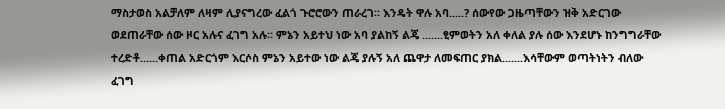ማስታወስ አልቻለም ለዛም ሊያናግረው ፈልጎ ጉሮሮውን ጠራረገ። እንዴት ዋሉ አባ.....? ሰውየው ጋዜጣቸውን ዝቅ አድርገው ወደጠራቸው ሰው ዞር አሉና ፈገግ አሉ። ምኔን አይተህ ነው አባ ያልከኝ ልጄ .......ፂምወትን አለ ቀለል ያሉ ሰው እንደሆኑ ከንግግራቸው ተረድቶ......ቀጠል አድርጎም እርሶስ ምኔን አይተው ነው ልጄ ያሉኝ አለ ጨዋታ ለመፍጠር ያክል.......እሳቸውም ወጣትነትን ብለው ፈገግ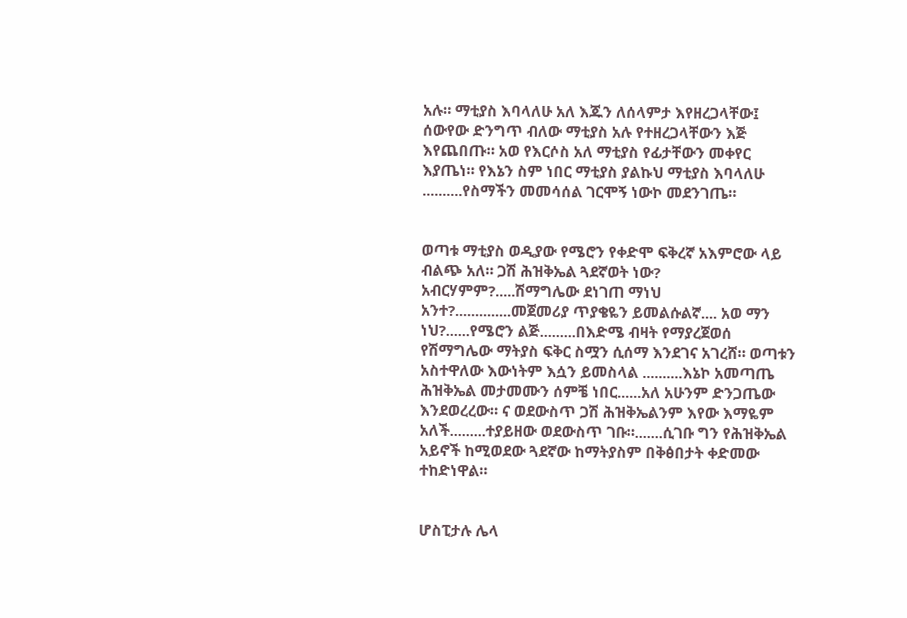አሉ። ማቲያስ እባላለሁ አለ እጁን ለሰላምታ እየዘረጋላቸው፤ ሰውየው ድንግጥ ብለው ማቲያስ አሉ የተዘረጋላቸውን እጅ እየጨበጡ። አወ የእርሶስ አለ ማቲያስ የፊታቸውን መቀየር እያጤነ። የእኔን ስም ነበር ማቲያስ ያልኩህ ማቲያስ እባላለሁ ..........የስማችን መመሳሰል ገርሞኝ ነውኮ መደንገጤ።


ወጣቱ ማቲያስ ወዲያው የሜሮን የቀድሞ ፍቅረኛ አእምሮው ላይ ብልጭ አለ። ጋሽ ሕዝቅኤል ጓደኛወት ነው? አብርሃምም?.....ሽማግሌው ደነገጠ ማነህ አንተ?..............መጀመሪያ ጥያቄዬን ይመልሱልኛ.... አወ ማን ነህ?......የሜሮን ልጅ.........በእድሜ ብዛት የማያረጀወሰ የሽማግሌው ማትያስ ፍቅር ስሟን ሲሰማ እንደገና አገረሸ። ወጣቱን አስተዋለው እውነትም እሷን ይመስላል ..........እኔኮ አመጣጤ ሕዝቅኤል መታመሙን ሰምቼ ነበር......አለ አሁንም ድንጋጤው እንደወረረው። ና ወደውስጥ ጋሽ ሕዝቅኤልንም እየው እማዬም አለች.........ተያይዘው ወደውስጥ ገቡ።.......ሲገቡ ግን የሕዝቅኤል አይኖች ከሚወደው ጓደኛው ከማትያስም በቅፅበታት ቀድመው ተከድነዋል።


ሆስፒታሉ ሌላ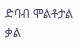ድባብ ሞልቶታል ቃል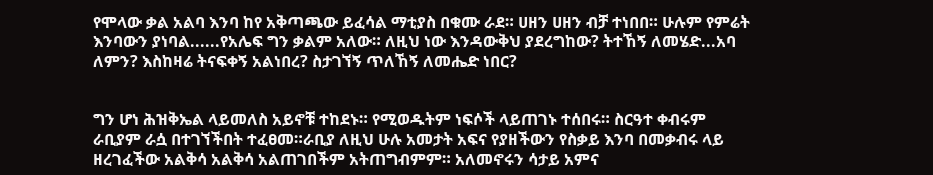የሞላው ቃል አልባ እንባ ከየ አቅጣጫው ይፈሳል ማቲያስ በቁሙ ራደ። ሀዘን ሀዘን ብቻ ተነበበ። ሁሉም የምሬት እንባውን ያነባል......የአሌፍ ግን ቃልም አለው። ለዚህ ነው እንዳውቅህ ያደረግከው? ትተኸኝ ለመሄድ...አባ ለምን? እስከዛሬ ትናፍቀኝ አልነበረ? ስታገኘኝ ጥለኸኝ ለመሔድ ነበር?


ግን ሆነ ሕዝቅኤል ላይመለስ አይኖቹ ተከደኑ። የሚወዱትም ነፍሶች ላይጠገኑ ተሰበሩ። ስርዓተ ቀብሩም ራቢያም ራሷ በተገኘችበት ተፈፀመ።ራቢያ ለዚህ ሁሉ አመታት አፍና የያዘችውን የስቃይ እንባ በመቃብሩ ላይ ዘረገፈችው አልቅሳ አልቅሳ አልጠገበችም አትጠግብምም። አለመኖሩን ሳታይ አምና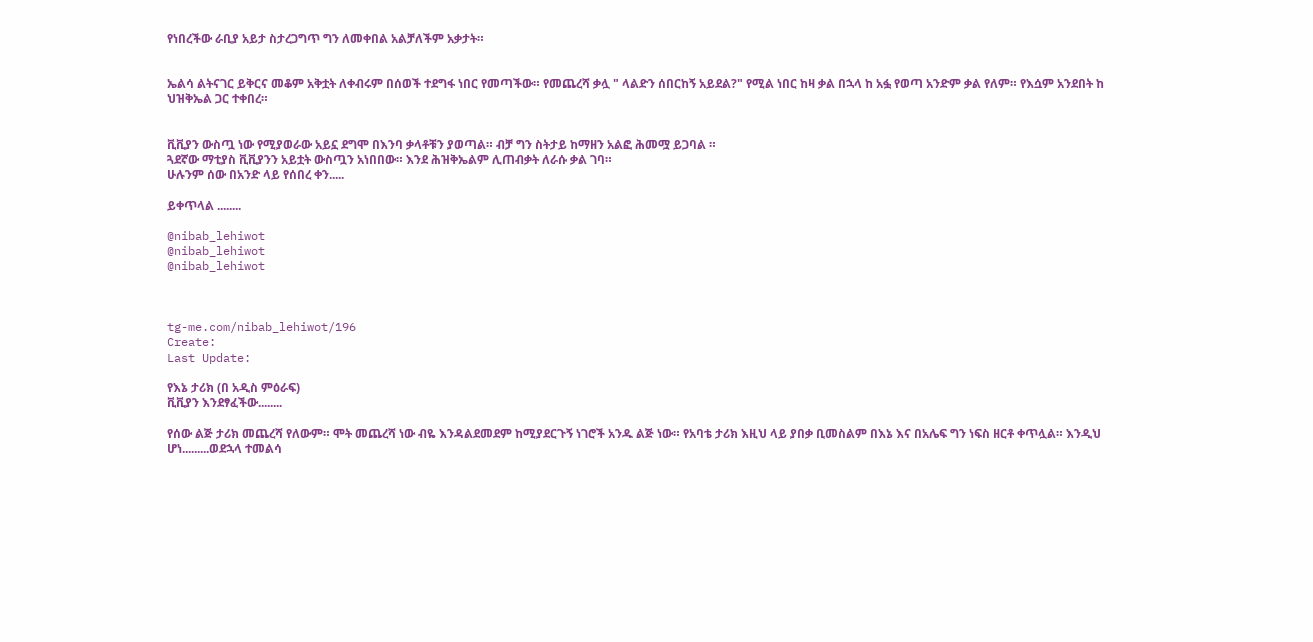የነበረችው ራቢያ አይታ ስታረጋግጥ ግን ለመቀበል አልቻለችም አቃታት።


ኤልሳ ልትናገር ይቅርና መቆም አቅቷት ለቀብሩም በሰወች ተደግፋ ነበር የመጣችው። የመጨረሻ ቃሏ " ላልድን ሰበርከኝ አይደል?" የሚል ነበር ከዛ ቃል በኋላ ከ አፏ የወጣ አንድም ቃል የለም። የእሷም አንደበት ከ ህዝቅኤል ጋር ተቀበረ።


ቪቪያን ውስጧ ነው የሚያወራው አይኗ ደግሞ በእንባ ቃላቶቹን ያወጣል። ብቻ ግን ስትታይ ከማዘን አልፎ ሕመሟ ይጋባል ።
ጓደኛው ማቲያስ ቪቪያንን አይቷት ውስጧን አነበበው። እንደ ሕዝቅኤልም ሊጠብቃት ለራሱ ቃል ገባ።
ሁሉንም ሰው በአንድ ላይ የሰበረ ቀን.....

ይቀጥላል ........

@nibab_lehiwot
@nibab_lehiwot
@nibab_lehiwot



tg-me.com/nibab_lehiwot/196
Create:
Last Update:

የእኔ ታሪክ (በ አዲስ ምዕራፍ)
ቪቪያን እንደፃፈችው........

የሰው ልጅ ታሪክ መጨረሻ የለውም። ሞት መጨረሻ ነው ብዬ እንዳልደመደም ከሚያደርጉኝ ነገሮች አንዱ ልጅ ነው። የአባቴ ታሪክ እዚህ ላይ ያበቃ ቢመስልም በእኔ እና በአሌፍ ግን ነፍስ ዘርቶ ቀጥሏል። እንዲህ ሆነ.........ወደኋላ ተመልሳ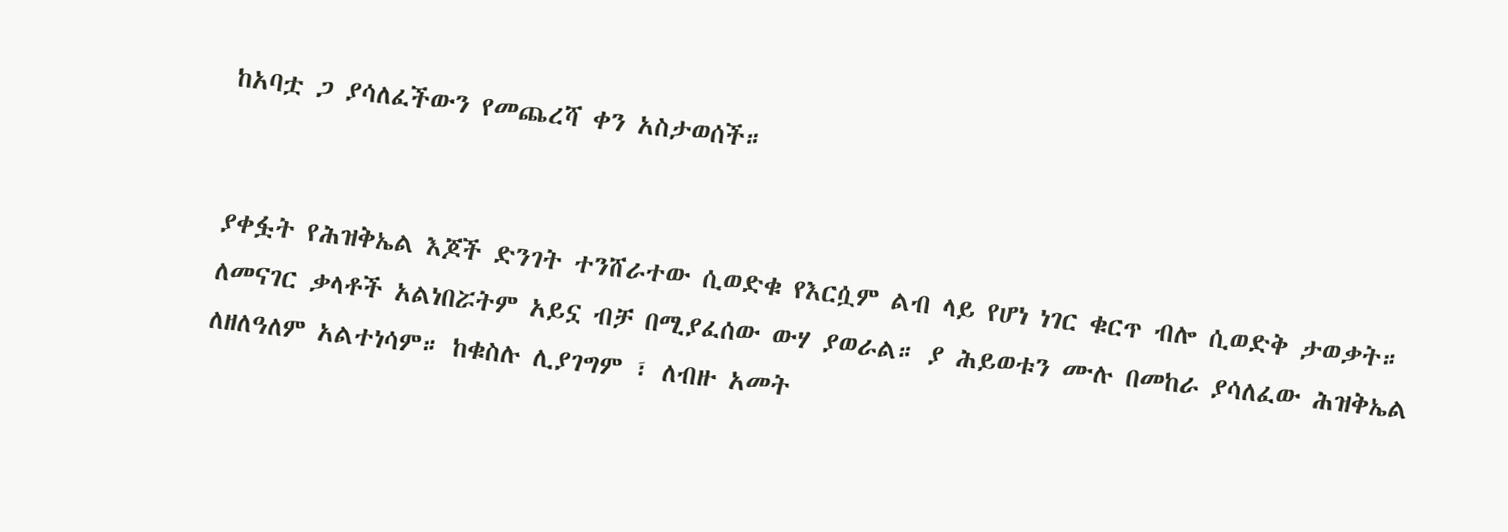ከአባቷ ጋ ያሳለፈችውን የመጨረሻ ቀን አስታወሰች።


ያቀፏት የሕዝቅኤል እጆች ድንገት ተንሸራተው ሲወድቁ የእርሷም ልብ ላይ የሆነ ነገር ቁርጥ ብሎ ሲወድቅ ታወቃት። ለመናገር ቃላቶች አልነበሯትም አይኗ ብቻ በሚያፈሰው ውሃ ያወራል። ያ ሕይወቱን ሙሉ በመከራ ያሳለፈው ሕዝቅኤል ለዘለዓለም አልተነሳም። ከቁስሉ ሊያገግም ፣ ለብዙ አመት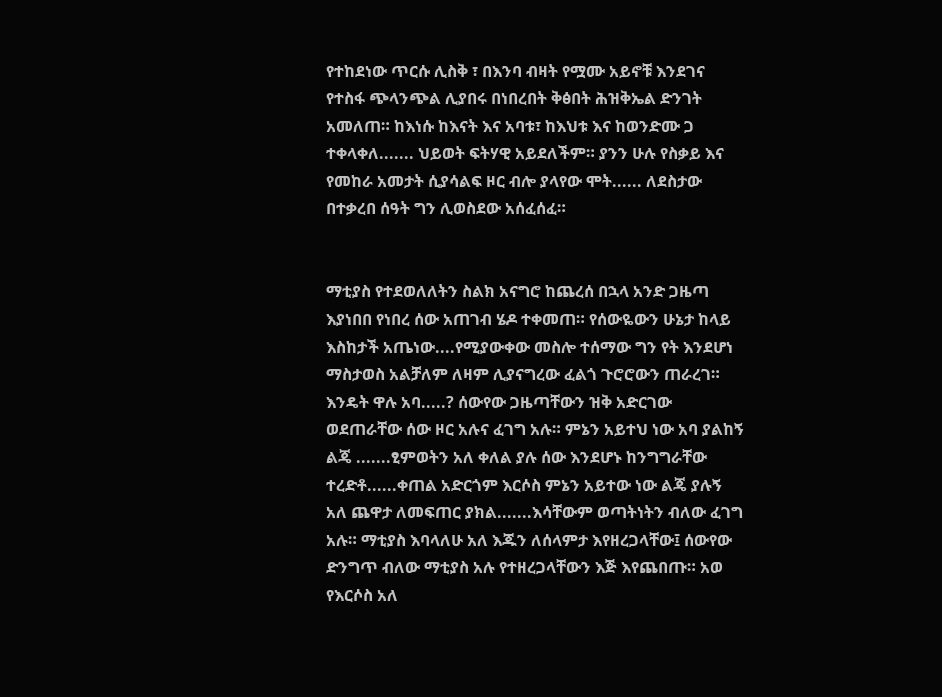የተከደነው ጥርሱ ሊስቅ ፣ በእንባ ብዛት የሟሙ አይኖቹ እንደገና የተስፋ ጭላንጭል ሊያበሩ በነበረበት ቅፅበት ሕዝቅኤል ድንገት አመለጠ። ከእነሱ ከእናት እና አባቱ፣ ከእህቱ እና ከወንድሙ ጋ ተቀላቀለ....... ህይወት ፍትሃዊ አይደለችም። ያንን ሁሉ የስቃይ እና የመከራ አመታት ሲያሳልፍ ዞር ብሎ ያላየው ሞት...... ለደስታው በተቃረበ ሰዓት ግን ሊወስደው አሰፈሰፈ።


ማቲያስ የተደወለለትን ስልክ አናግሮ ከጨረሰ በኋላ አንድ ጋዜጣ እያነበበ የነበረ ሰው አጠገብ ሄዶ ተቀመጠ። የሰውዬውን ሁኔታ ከላይ እስከታች አጤነው....የሚያውቀው መስሎ ተሰማው ግን የት እንደሆነ ማስታወስ አልቻለም ለዛም ሊያናግረው ፈልጎ ጉሮሮውን ጠራረገ። እንዴት ዋሉ አባ.....? ሰውየው ጋዜጣቸውን ዝቅ አድርገው ወደጠራቸው ሰው ዞር አሉና ፈገግ አሉ። ምኔን አይተህ ነው አባ ያልከኝ ልጄ .......ፂምወትን አለ ቀለል ያሉ ሰው እንደሆኑ ከንግግራቸው ተረድቶ......ቀጠል አድርጎም እርሶስ ምኔን አይተው ነው ልጄ ያሉኝ አለ ጨዋታ ለመፍጠር ያክል.......እሳቸውም ወጣትነትን ብለው ፈገግ አሉ። ማቲያስ እባላለሁ አለ እጁን ለሰላምታ እየዘረጋላቸው፤ ሰውየው ድንግጥ ብለው ማቲያስ አሉ የተዘረጋላቸውን እጅ እየጨበጡ። አወ የእርሶስ አለ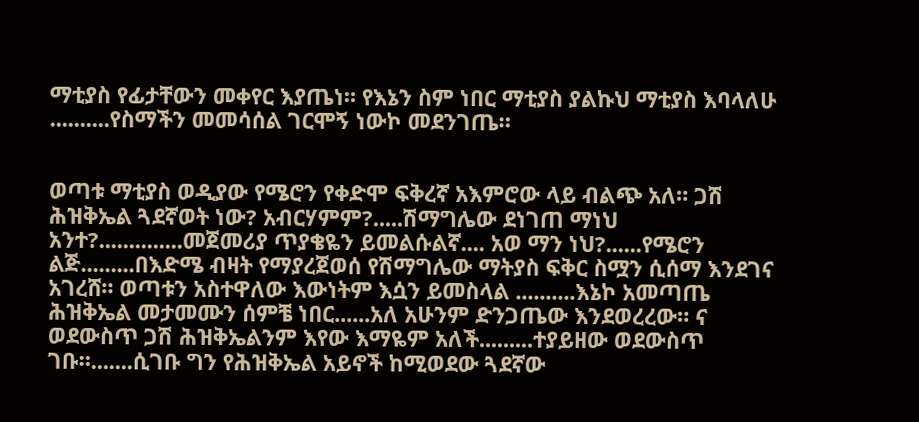ማቲያስ የፊታቸውን መቀየር እያጤነ። የእኔን ስም ነበር ማቲያስ ያልኩህ ማቲያስ እባላለሁ ..........የስማችን መመሳሰል ገርሞኝ ነውኮ መደንገጤ።


ወጣቱ ማቲያስ ወዲያው የሜሮን የቀድሞ ፍቅረኛ አእምሮው ላይ ብልጭ አለ። ጋሽ ሕዝቅኤል ጓደኛወት ነው? አብርሃምም?.....ሽማግሌው ደነገጠ ማነህ አንተ?..............መጀመሪያ ጥያቄዬን ይመልሱልኛ.... አወ ማን ነህ?......የሜሮን ልጅ.........በእድሜ ብዛት የማያረጀወሰ የሽማግሌው ማትያስ ፍቅር ስሟን ሲሰማ እንደገና አገረሸ። ወጣቱን አስተዋለው እውነትም እሷን ይመስላል ..........እኔኮ አመጣጤ ሕዝቅኤል መታመሙን ሰምቼ ነበር......አለ አሁንም ድንጋጤው እንደወረረው። ና ወደውስጥ ጋሽ ሕዝቅኤልንም እየው እማዬም አለች.........ተያይዘው ወደውስጥ ገቡ።.......ሲገቡ ግን የሕዝቅኤል አይኖች ከሚወደው ጓደኛው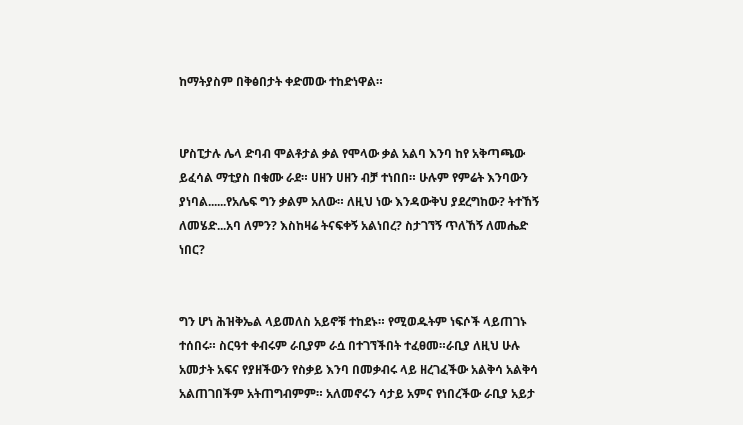ከማትያስም በቅፅበታት ቀድመው ተከድነዋል።


ሆስፒታሉ ሌላ ድባብ ሞልቶታል ቃል የሞላው ቃል አልባ እንባ ከየ አቅጣጫው ይፈሳል ማቲያስ በቁሙ ራደ። ሀዘን ሀዘን ብቻ ተነበበ። ሁሉም የምሬት እንባውን ያነባል......የአሌፍ ግን ቃልም አለው። ለዚህ ነው እንዳውቅህ ያደረግከው? ትተኸኝ ለመሄድ...አባ ለምን? እስከዛሬ ትናፍቀኝ አልነበረ? ስታገኘኝ ጥለኸኝ ለመሔድ ነበር?


ግን ሆነ ሕዝቅኤል ላይመለስ አይኖቹ ተከደኑ። የሚወዱትም ነፍሶች ላይጠገኑ ተሰበሩ። ስርዓተ ቀብሩም ራቢያም ራሷ በተገኘችበት ተፈፀመ።ራቢያ ለዚህ ሁሉ አመታት አፍና የያዘችውን የስቃይ እንባ በመቃብሩ ላይ ዘረገፈችው አልቅሳ አልቅሳ አልጠገበችም አትጠግብምም። አለመኖሩን ሳታይ አምና የነበረችው ራቢያ አይታ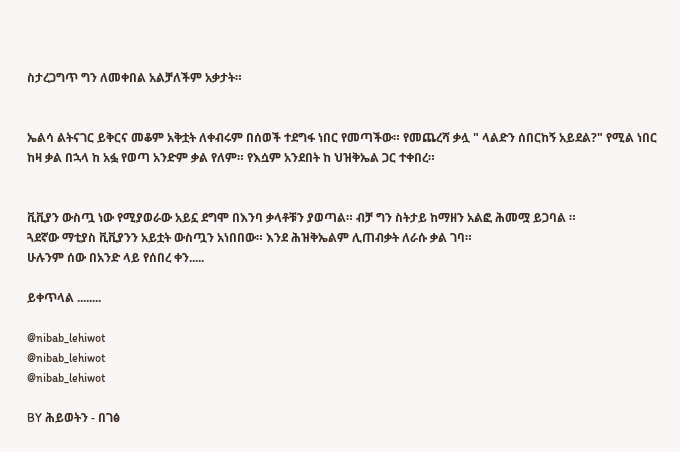ስታረጋግጥ ግን ለመቀበል አልቻለችም አቃታት።


ኤልሳ ልትናገር ይቅርና መቆም አቅቷት ለቀብሩም በሰወች ተደግፋ ነበር የመጣችው። የመጨረሻ ቃሏ " ላልድን ሰበርከኝ አይደል?" የሚል ነበር ከዛ ቃል በኋላ ከ አፏ የወጣ አንድም ቃል የለም። የእሷም አንደበት ከ ህዝቅኤል ጋር ተቀበረ።


ቪቪያን ውስጧ ነው የሚያወራው አይኗ ደግሞ በእንባ ቃላቶቹን ያወጣል። ብቻ ግን ስትታይ ከማዘን አልፎ ሕመሟ ይጋባል ።
ጓደኛው ማቲያስ ቪቪያንን አይቷት ውስጧን አነበበው። እንደ ሕዝቅኤልም ሊጠብቃት ለራሱ ቃል ገባ።
ሁሉንም ሰው በአንድ ላይ የሰበረ ቀን.....

ይቀጥላል ........

@nibab_lehiwot
@nibab_lehiwot
@nibab_lehiwot

BY ሕይወትን - በገፅ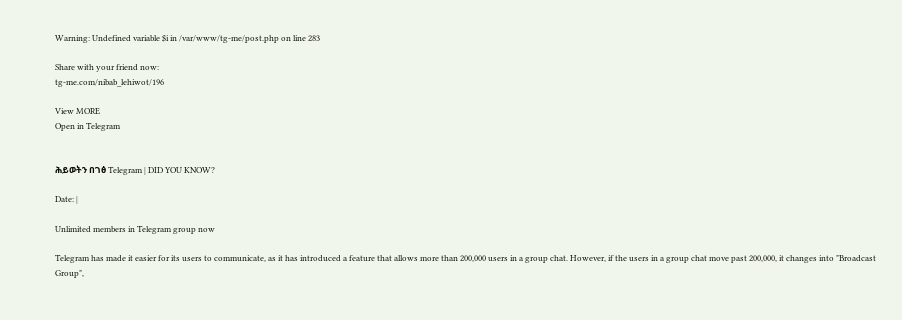Warning: Undefined variable $i in /var/www/tg-me/post.php on line 283

Share with your friend now:
tg-me.com/nibab_lehiwot/196

View MORE
Open in Telegram


ሕይወትን በገፅ Telegram | DID YOU KNOW?

Date: |

Unlimited members in Telegram group now

Telegram has made it easier for its users to communicate, as it has introduced a feature that allows more than 200,000 users in a group chat. However, if the users in a group chat move past 200,000, it changes into "Broadcast Group",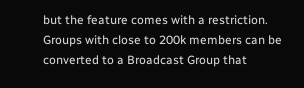but the feature comes with a restriction. Groups with close to 200k members can be converted to a Broadcast Group that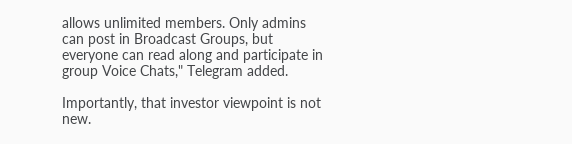allows unlimited members. Only admins can post in Broadcast Groups, but everyone can read along and participate in group Voice Chats," Telegram added.

Importantly, that investor viewpoint is not new.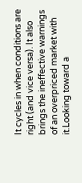It cycles in when conditions are right (and vice versa). It also brings the ineffective warnings of an overpriced market with it.Looking toward a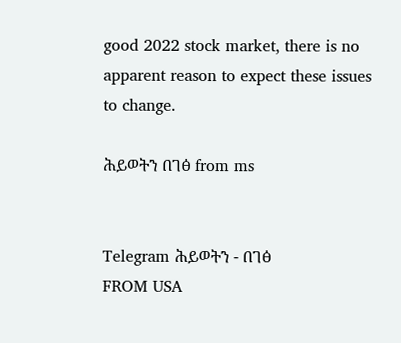good 2022 stock market, there is no apparent reason to expect these issues to change.

ሕይወትን በገፅ from ms


Telegram ሕይወትን - በገፅ
FROM USA